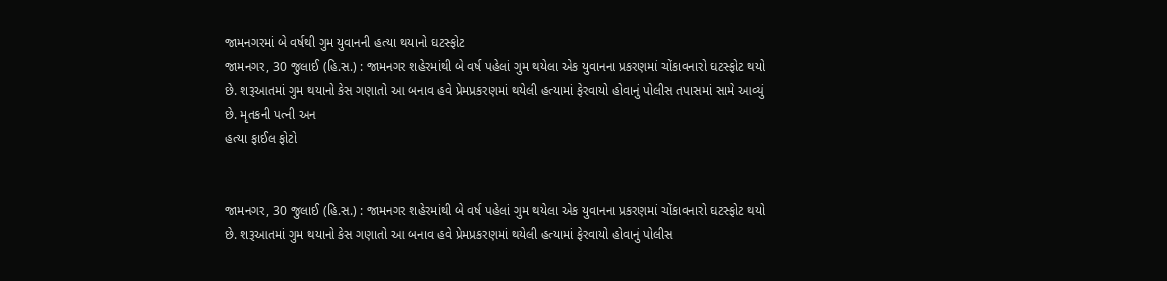જામનગરમાં બે વર્ષથી ગુમ યુવાનની હત્યા થયાનો ઘટસ્ફોટ
જામનગર, 30 જુલાઈ (હિ.સ.) : જામનગર શહેરમાંથી બે વર્ષ પહેલાં ગુમ થયેલા એક યુવાનના પ્રકરણમાં ચોંકાવનારો ઘટસ્ફોટ થયો છે. શરૂઆતમાં ગુમ થયાનો કેસ ગણાતો આ બનાવ હવે પ્રેમપ્રકરણમાં થયેલી હત્યામાં ફેરવાયો હોવાનું પોલીસ તપાસમાં સામે આવ્યું છે. મૃતકની પત્ની અન
હત્યા ફાઈલ ફોટો


જામનગર, 30 જુલાઈ (હિ.સ.) : જામનગર શહેરમાંથી બે વર્ષ પહેલાં ગુમ થયેલા એક યુવાનના પ્રકરણમાં ચોંકાવનારો ઘટસ્ફોટ થયો છે. શરૂઆતમાં ગુમ થયાનો કેસ ગણાતો આ બનાવ હવે પ્રેમપ્રકરણમાં થયેલી હત્યામાં ફેરવાયો હોવાનું પોલીસ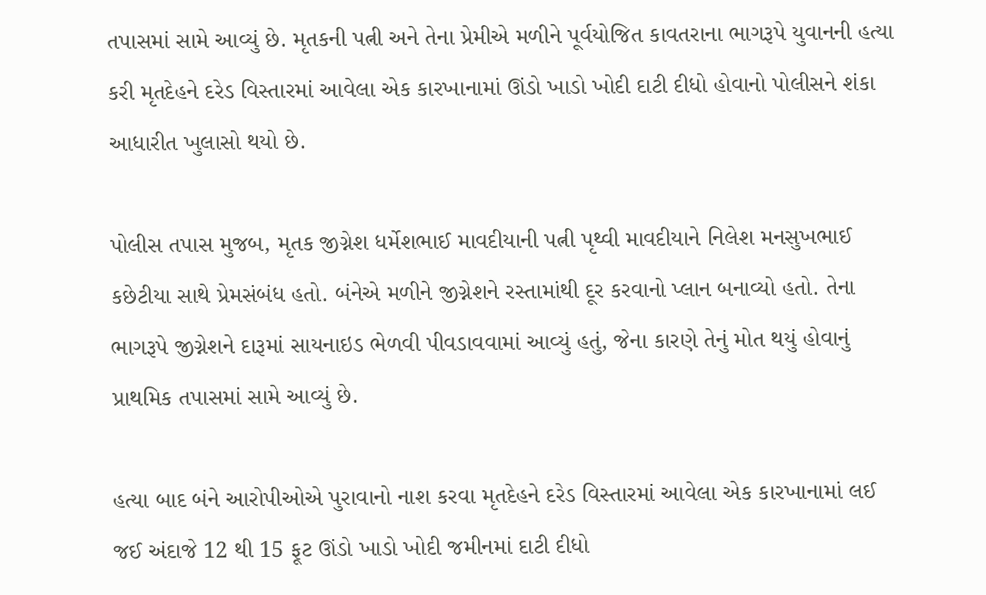તપાસમાં સામે આવ્યું છે. મૃતકની પત્ની અને તેના પ્રેમીએ મળીને પૂર્વયોજિત કાવતરાના ભાગરૂપે યુવાનની હત્યા કરી મૃતદેહને દરેડ વિસ્તારમાં આવેલા એક કારખાનામાં ઊંડો ખાડો ખોદી દાટી દીધો હોવાનો પોલીસને શંકા આધારીત ખુલાસો થયો છે.

પોલીસ તપાસ મુજબ, મૃતક જીગ્નેશ ધર્મેશભાઈ માવદીયાની પત્ની પૃથ્વી માવદીયાને નિલેશ મનસુખભાઈ કછેટીયા સાથે પ્રેમસંબંધ હતો. બંનેએ મળીને જીગ્નેશને રસ્તામાંથી દૂર કરવાનો પ્લાન બનાવ્યો હતો. તેના ભાગરૂપે જીગ્નેશને દારૂમાં સાયનાઇડ ભેળવી પીવડાવવામાં આવ્યું હતું, જેના કારણે તેનું મોત થયું હોવાનું પ્રાથમિક તપાસમાં સામે આવ્યું છે.

હત્યા બાદ બંને આરોપીઓએ પુરાવાનો નાશ કરવા મૃતદેહને દરેડ વિસ્તારમાં આવેલા એક કારખાનામાં લઈ જઈ અંદાજે 12 થી 15 ફૂટ ઊંડો ખાડો ખોદી જમીનમાં દાટી દીધો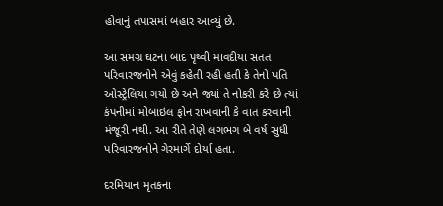હોવાનું તપાસમાં બહાર આવ્યું છે.

આ સમગ્ર ઘટના બાદ પૃથ્વી માવદીયા સતત પરિવારજનોને એવું કહેતી રહી હતી કે તેનો પતિ ઓસ્ટ્રેલિયા ગયો છે અને જ્યાં તે નોકરી કરે છે ત્યાં કંપનીમાં મોબાઇલ ફોન રાખવાની કે વાત કરવાની મંજૂરી નથી. આ રીતે તેણે લગભગ બે વર્ષ સુધી પરિવારજનોને ગેરમાર્ગે દોર્યા હતા.

દરમિયાન મૃતકના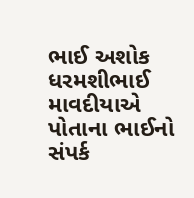ભાઈ અશોક ધરમશીભાઈ માવદીયાએ પોતાના ભાઈનો સંપર્ક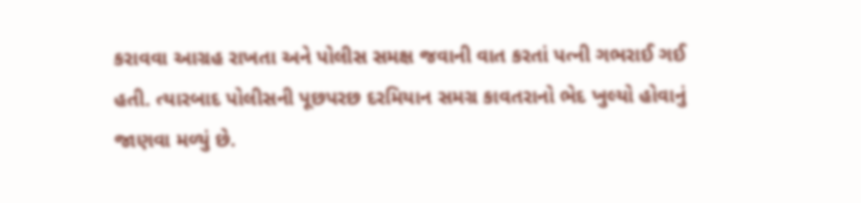કરાવવા આગ્રહ રાખતા અને પોલીસ સમક્ષ જવાની વાત કરતાં પત્ની ગભરાઈ ગઈ હતી. ત્યારબાદ પોલીસની પૂછપરછ દરમિયાન સમગ્ર કાવતરાનો ભેદ ખુલ્યો હોવાનું જાણવા મળ્યું છે.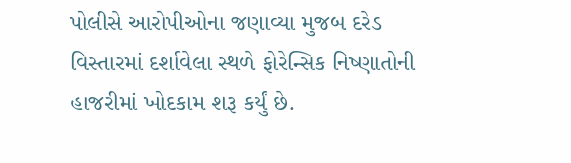પોલીસે આરોપીઓના જણાવ્યા મુજબ દરેડ વિસ્તારમાં દર્શાવેલા સ્થળે ફોરેન્સિક નિષ્ણાતોની હાજરીમાં ખોદકામ શરૂ કર્યું છે.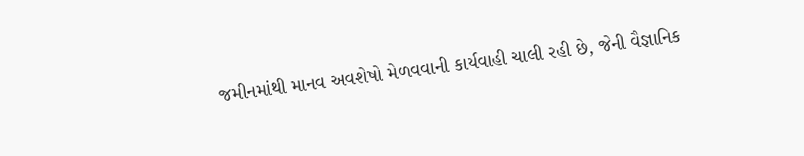જમીનમાંથી માનવ અવશેષો મેળવવાની કાર્યવાહી ચાલી રહી છે, જેની વૈજ્ઞાનિક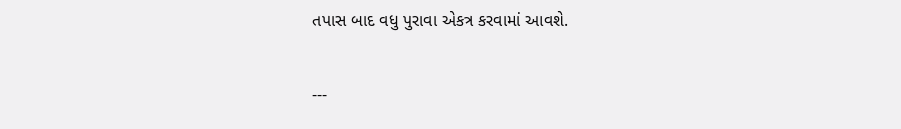તપાસ બાદ વધુ પુરાવા એકત્ર કરવામાં આવશે.

---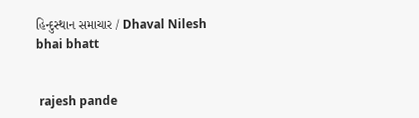હિન્દુસ્થાન સમાચાર / Dhaval Nilesh bhai bhatt


 rajesh pande